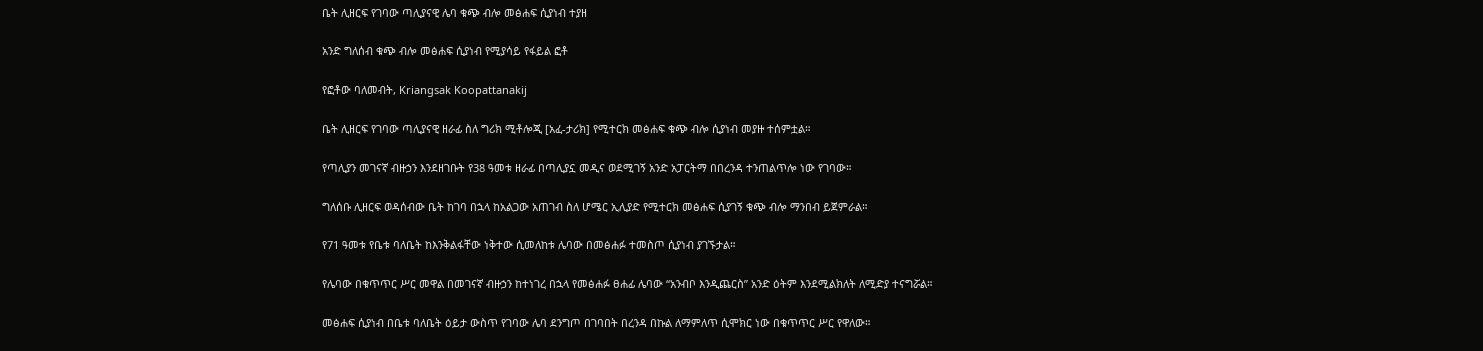ቤት ሊዘርፍ የገባው ጣሊያናዊ ሌባ ቁጭ ብሎ መፅሐፍ ሲያነብ ተያዘ

አንድ ግለሰብ ቁጭ ብሎ መፅሐፍ ሲያነብ የሚያሳይ የፋይል ፎቶ

የፎቶው ባለመብት, Kriangsak Koopattanakij

ቤት ሊዘርፍ የገባው ጣሊያናዊ ዘራፊ ስለ ግሪክ ሚቶሎጂ [አፈ-ታሪክ] የሚተርክ መፅሐፍ ቁጭ ብሎ ሲያነብ መያዙ ተሰምቷል።

የጣሊያን መገናኛ ብዙኃን እንደዘገቡት የ38 ዓመቱ ዘራፊ በጣሊያኗ መዲና ወደሚገኝ አንድ አፓርትማ በበረንዳ ተንጠልጥሎ ነው የገባው።

ግለሰቡ ሊዘርፍ ወዳሰብው ቤት ከገባ በኋላ ከአልጋው አጠገብ ስለ ሆሜር ኢሊያድ የሚተርክ መፅሐፍ ሲያገኝ ቁጭ ብሎ ማንበብ ይጀምራል።

የ71 ዓመቱ የቤቱ ባለቤት ከእንቅልፋቸው ነቅተው ሲመለከቱ ሌባው በመፅሐፉ ተመስጦ ሲያነብ ያገኙታል።

የሌባው በቁጥጥር ሥር መዋል በመገናኛ ብዙኃን ከተነገረ በኋላ የመፅሐፉ ፀሐፊ ሌባው “አንብቦ እንዲጨርስ” አንድ ዕትም እንደሚልክለት ለሚድያ ተናግሯል።

መፅሐፍ ሲያነብ በቤቱ ባለቤት ዕይታ ውስጥ የገባው ሌባ ደንግጦ በገባበት በረንዳ በኩል ለማምለጥ ሲሞክር ነው በቁጥጥር ሥር የዋለው።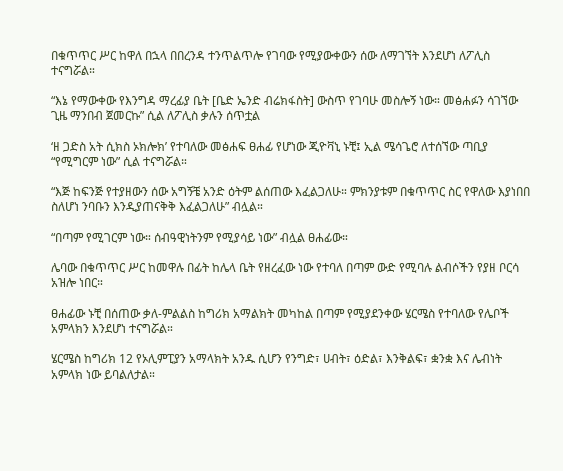በቁጥጥር ሥር ከዋለ በኋላ በበረንዳ ተንጥልጥሎ የገባው የሚያውቀውን ሰው ለማገኘት እንደሆነ ለፖሊስ ተናግሯል።

“እኔ የማውቀው የእንግዳ ማረፊያ ቤት [ቤድ ኤንድ ብሬክፋስት] ውስጥ የገባሁ መስሎኝ ነው። መፅሐፉን ሳገኘው ጊዜ ማንበብ ጀመርኩ” ሲል ለፖሊስ ቃሉን ሰጥቷል

‘ዘ ጋድስ አት ሲክስ ኦክሎክ’ የተባለው መፅሐፍ ፀሐፊ የሆነው ጂዮቫኒ ኑቺ፤ ኢል ሜሳጌሮ ለተሰኘው ጣቢያ “የሚግርም ነው” ሲል ተናግሯል።

“እጅ ከፍንጅ የተያዘውን ሰው አግኝቼ አንድ ዕትም ልሰጠው እፈልጋለሁ። ምክንያቱም በቁጥጥር ስር የዋለው እያነበበ ስለሆነ ንባቡን እንዲያጠናቅቅ እፈልጋለሁ” ብሏል።

“በጣም የሚገርም ነው። ሰብዓዊነትንም የሚያሳይ ነው” ብሏል ፀሐፊው።

ሌባው በቁጥጥር ሥር ከመዋሉ በፊት ከሌላ ቤት የዘረፈው ነው የተባለ በጣም ውድ የሚባሉ ልብሶችን የያዘ ቦርሳ አዝሎ ነበር።

ፀሐፊው ኑቺ በሰጠው ቃለ-ምልልስ ከግሪክ አማልክት መካከል በጣም የሚያደንቀው ሄርሜስ የተባለው የሌቦች አምላክን እንደሆነ ተናግሯል።

ሄርሜስ ከግሪክ 12 የኦሊምፒያን አማላክት አንዱ ሲሆን የንግድ፣ ሀብት፣ ዕድል፣ እንቅልፍ፣ ቋንቋ እና ሌብነት አምላክ ነው ይባልለታል።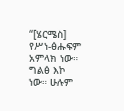“[ሄርሜስ] የሥነ-ፅሑፍም አምላክ ነው። ግልፅ እኮ ነው። ሁሉም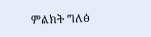ምልክት ግለፅ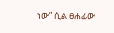ነው” ሲል ፀሐፊው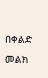በቀልድ መልክ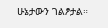ሁኔታውን ገልፆታል።